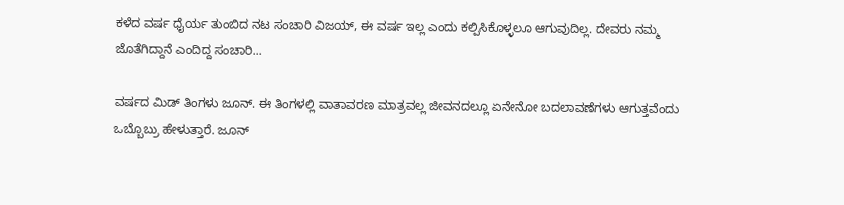ಕಳೆದ ವರ್ಷ ಧೈರ್ಯ ತುಂಬಿದ ನಟ ಸಂಚಾರಿ ವಿಜಯ್, ಈ ವರ್ಷ ಇಲ್ಲ ಎಂದು ಕಲ್ಪಿಸಿಕೊಳ್ಳಲೂ ಆಗುವುದಿಲ್ಲ. ದೇವರು ನಮ್ಮ ಜೊತೆಗಿದ್ದಾನೆ ಎಂದಿದ್ದ ಸಂಚಾರಿ...

ವರ್ಷದ ಮಿಡ್ ತಿಂಗಳು ಜೂನ್. ಈ ತಿಂಗಳಲ್ಲಿ ವಾತಾವರಣ ಮಾತ್ರವಲ್ಲ ಜೀವನದಲ್ಲೂ ಏನೇನೋ ಬದಲಾವಣೆಗಳು ಆಗುತ್ತವೆಂದು ಒಬ್ಬೊಬ್ರು ಹೇಳುತ್ತಾರೆ. ಜೂನ್‌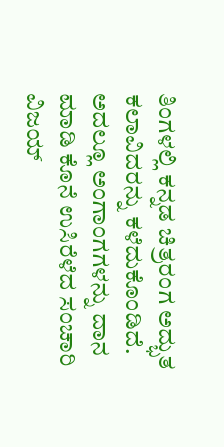ತಿಂಗಳಲ್ಲಿ ಕನ್ನಡ ಚಿತ್ರರಂಗ ಅದ್ಭುತ ಕಲಾವಿದರನ್ನು ಕಳೆದುಕೊಂಡಿದೆ. ಅದಲ್ಲೂ ಅಂಗಾಂಗಗಳನ್ನು ದಾನ ಮಾಡಿ ಕೊನೆ ಉಸಿರೆಳೆದ ಸಂಚಾರಿ ವಿಜಯ್‌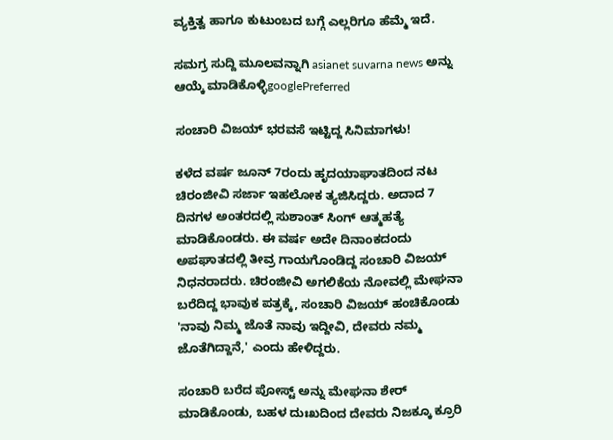ವ್ಯಕ್ತಿತ್ವ ಹಾಗೂ ಕುಟುಂಬದ ಬಗ್ಗೆ ಎಲ್ಲರಿಗೂ ಹೆಮ್ಮೆ ಇದೆ.

ಸಮಗ್ರ ಸುದ್ದಿ ಮೂಲವನ್ನಾಗಿ asianet suvarna news ಅನ್ನು ಆಯ್ಕೆ ಮಾಡಿಕೊಳ್ಳಿgooglePreferred

ಸಂಚಾರಿ ವಿಜಯ್ ಭರವಸೆ ಇಟ್ಟಿದ್ದ ಸಿನಿಮಾಗಳು!

ಕಳೆದ ವರ್ಷ ಜೂನ್ 7ರಂದು ಹೃದಯಾಘಾತದಿಂದ ನಟ ಚಿರಂಜೀವಿ ಸರ್ಜಾ ಇಹಲೋಕ ತ್ಯಜಿಸಿದ್ದರು. ಅದಾದ 7 ದಿನಗಳ ಅಂತರದಲ್ಲಿ ಸುಶಾಂತ್ ಸಿಂಗ್ ಆತ್ಮಹತ್ಯೆ ಮಾಡಿಕೊಂಡರು. ಈ ವರ್ಷ ಅದೇ ದಿನಾಂಕದಂದು ಅಪಘಾತದಲ್ಲಿ ತೀವ್ರ ಗಾಯಗೊಂಡಿದ್ದ ಸಂಚಾರಿ ವಿಜಯ್ ನಿಧನರಾದರು. ಚಿರಂಜೀವಿ ಅಗಲಿಕೆಯ ನೋವಲ್ಲಿ ಮೇಘನಾ ಬರೆದಿದ್ದ ಭಾವುಕ ಪತ್ರಕ್ಕೆ, ಸಂಚಾರಿ ವಿಜಯ್ ಹಂಚಿಕೊಂಡು 'ನಾವು ನಿಮ್ಮ ಜೊತೆ ನಾವು ಇದ್ದೀವಿ, ದೇವರು ನಮ್ಮ ಜೊತೆಗಿದ್ದಾನೆ,' ಎಂದು ಹೇಳಿದ್ದರು.

ಸಂಚಾರಿ ಬರೆದ ಪೋಸ್ಟ್‌ ಅನ್ನು ಮೇಘನಾ ಶೇರ್ ಮಾಡಿಕೊಂಡು, ಬಹಳ ದುಃಖದಿಂದ ದೇವರು ನಿಜಕ್ಕೂ ಕ್ರೂರಿ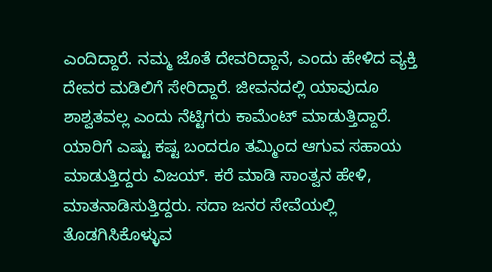ಎಂದಿದ್ದಾರೆ. ನಮ್ಮ ಜೊತೆ ದೇವರಿದ್ದಾನೆ, ಎಂದು ಹೇಳಿದ ವ್ಯಕ್ತಿ ದೇವರ ಮಡಿಲಿಗೆ ಸೇರಿದ್ದಾರೆ. ಜೀವನದಲ್ಲಿ ಯಾವುದೂ ಶಾಶ್ವತವಲ್ಲ ಎಂದು ನೆಟ್ಟಿಗರು ಕಾಮೆಂಟ್ ಮಾಡುತ್ತಿದ್ದಾರೆ. ಯಾರಿಗೆ ಎಷ್ಟು ಕಷ್ಟ ಬಂದರೂ ತಮ್ಮಿಂದ ಆಗುವ ಸಹಾಯ ಮಾಡುತ್ತಿದ್ದರು ವಿಜಯ್. ಕರೆ ಮಾಡಿ ಸಾಂತ್ವನ ಹೇಳಿ, ಮಾತನಾಡಿಸುತ್ತಿದ್ದರು. ಸದಾ ಜನರ ಸೇವೆಯಲ್ಲಿ ತೊಡಗಿಸಿಕೊಳ್ಳುವ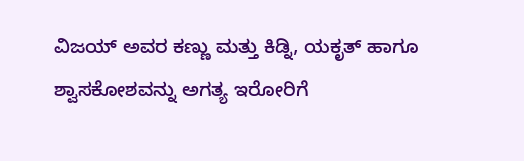ವಿಜಯ್ ಅವರ ಕಣ್ಣು ಮತ್ತು ಕಿಡ್ನಿ, ಯಕೃತ್ ಹಾಗೂ ಶ್ವಾಸಕೋಶವನ್ನು ಅಗತ್ಯ ಇರೋರಿಗೆ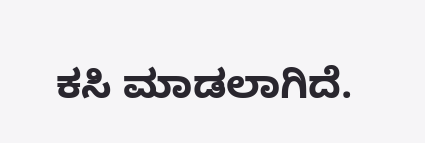ಕಸಿ ಮಾಡಲಾಗಿದೆ.